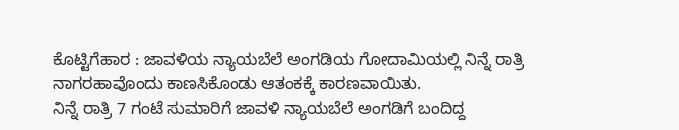ಕೊಟ್ಟಿಗೆಹಾರ : ಜಾವಳಿಯ ನ್ಯಾಯಬೆಲೆ ಅಂಗಡಿಯ ಗೋದಾಮಿಯಲ್ಲಿ ನಿನ್ನೆ ರಾತ್ರಿ ನಾಗರಹಾವೊಂದು ಕಾಣಸಿಕೊಂಡು ಆತಂಕಕ್ಕೆ ಕಾರಣವಾಯಿತು.
ನಿನ್ನೆ ರಾತ್ರಿ 7 ಗಂಟೆ ಸುಮಾರಿಗೆ ಜಾವಳಿ ನ್ಯಾಯಬೆಲೆ ಅಂಗಡಿಗೆ ಬಂದಿದ್ದ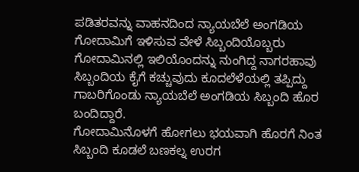ಪಡಿತರವನ್ನು ವಾಹನದಿಂದ ನ್ಯಾಯಬೆಲೆ ಅಂಗಡಿಯ ಗೋದಾಮಿಗೆ ಇಳಿಸುವ ವೇಳೆ ಸಿಬ್ಬಂದಿಯೊಬ್ಬರು ಗೋದಾಮಿನಲ್ಲಿ ಇಲಿಯೊಂದನ್ನು ನುಂಗಿದ್ದ ನಾಗರಹಾವು ಸಿಬ್ಬಂದಿಯ ಕೈಗೆ ಕಚ್ಚುವುದು ಕೂದಲೆಳೆಯಲ್ಲಿ ತಪ್ಪಿದ್ದು ಗಾಬರಿಗೊಂಡು ನ್ಯಾಯಬೆಲೆ ಅಂಗಡಿಯ ಸಿಬ್ಬಂದಿ ಹೊರ ಬಂದಿದ್ದಾರೆ.
ಗೋದಾಮಿನೊಳಗೆ ಹೋಗಲು ಭಯವಾಗಿ ಹೊರಗೆ ನಿಂತ ಸಿಬ್ಬಂದಿ ಕೂಡಲೆ ಬಣಕಲ್ನ ಉರಗ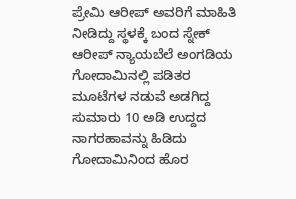ಪ್ರೇಮಿ ಆರೀಪ್ ಅವರಿಗೆ ಮಾಹಿತಿ ನೀಡಿದ್ದು ಸ್ಥಳಕ್ಕೆ ಬಂದ ಸ್ನೇಕ್ ಆರೀಪ್ ನ್ಯಾಯಬೆಲೆ ಅಂಗಡಿಯ ಗೋದಾಮಿನಲ್ಲಿ ಪಡಿತರ ಮೂಟೆಗಳ ನಡುವೆ ಅಡಗಿದ್ದ ಸುಮಾರು 10 ಅಡಿ ಉದ್ದದ ನಾಗರಹಾವನ್ನು ಹಿಡಿದು ಗೋದಾಮಿನಿಂದ ಹೊರ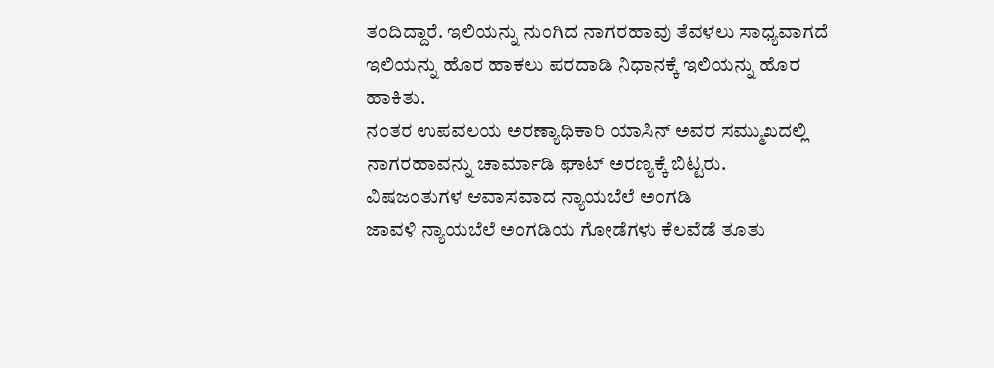ತಂದಿದ್ದಾರೆ. ಇಲಿಯನ್ನು ನುಂಗಿದ ನಾಗರಹಾವು ತೆವಳಲು ಸಾಧ್ಯವಾಗದೆ ಇಲಿಯನ್ನು ಹೊರ ಹಾಕಲು ಪರದಾಡಿ ನಿಧಾನಕ್ಕೆ ಇಲಿಯನ್ನು ಹೊರ ಹಾಕಿತು.
ನಂತರ ಉಪವಲಯ ಅರಣ್ಯಾಧಿಕಾರಿ ಯಾಸಿನ್ ಅವರ ಸಮ್ಮುಖದಲ್ಲಿ ನಾಗರಹಾವನ್ನು ಚಾರ್ಮಾಡಿ ಘಾಟ್ ಅರಣ್ಯಕ್ಕೆ ಬಿಟ್ಟರು.
ವಿಷಜಂತುಗಳ ಆವಾಸವಾದ ನ್ಯಾಯಬೆಲೆ ಅಂಗಡಿ
ಜಾವಳಿ ನ್ಯಾಯಬೆಲೆ ಅಂಗಡಿಯ ಗೋಡೆಗಳು ಕೆಲವೆಡೆ ತೂತು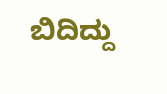ಬಿದಿದ್ದು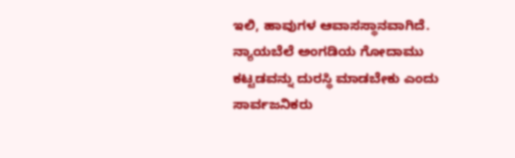ಇಲಿ, ಹಾವುಗಳ ಆವಾಸಸ್ಥಾನವಾಗಿದೆ. ನ್ಯಾಯಬೆಲೆ ಅಂಗಡಿಯ ಗೋದಾಮು ಕಟ್ಟಡವನ್ನು ದುರಸ್ಥಿ ಮಾಡಬೇಕು ಎಂದು ಸಾರ್ವಜನಿಕರು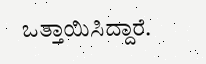ಒತ್ತಾಯಿಸಿದ್ದಾರೆ.